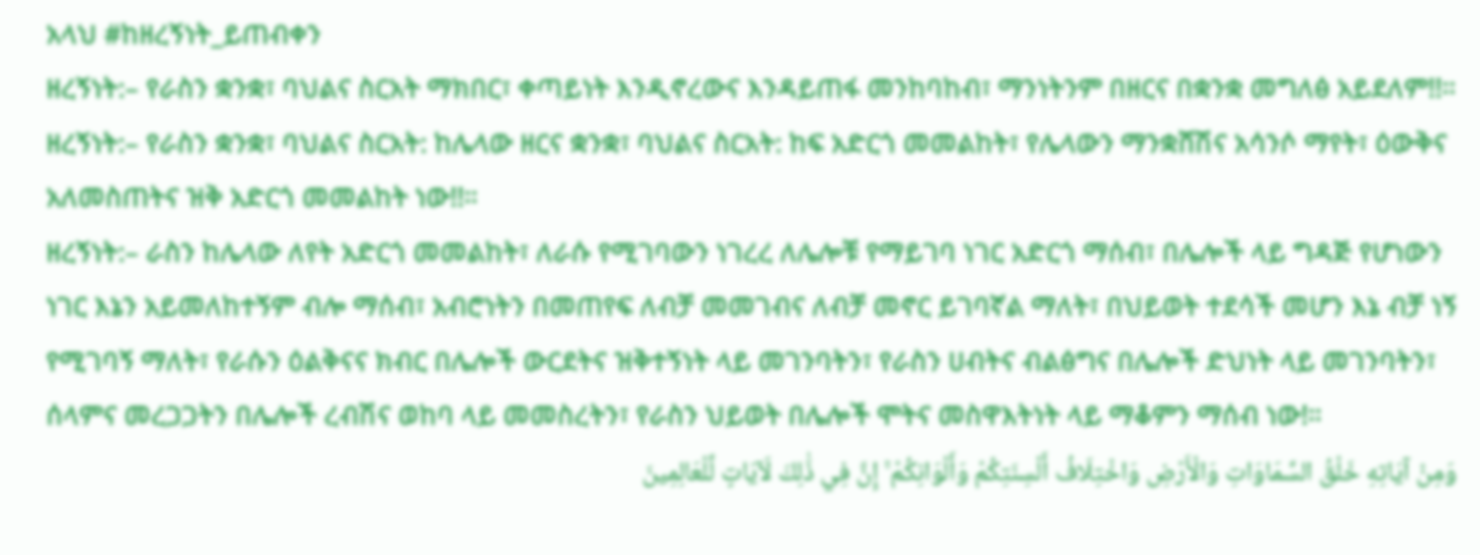አላህ #ከዘረኝነት_ይጠብቀን
ዘረኝነት:– የራስን ቋንቋ፣ ባህልና ስርአት ማክበር፣ ቀጣይነት እንዲኖረውና እንዳይጠፋ መንከባከብ፣ ማንነትንም በዘርና በቋንቋ መግለፅ አይደለም!!።
ዘረኝነት:– የራስን ቋንቋ፣ ባህልና ስርአት: ከሌላው ዘርና ቋንቋ፣ ባህልና ስርአት: ከፍ አድርጎ መመልከት፣ የሌላውን ማንቋሸሽና አሳንሶ ማየት፣ ዕውቅና አለመስጠትና ዝቅ አድርጎ መመልከት ነው!!።
ዘረኝነት:– ራስን ከሌላው ለየት አድርጎ መመልከት፣ ለራሱ የሚገባውን ነገረረ ለሌሎቹ የማይገባ ነገር አድርጎ ማሰብ፣ በሌሎች ላይ ግዳጅ የሆነውን ነገር እኔን አይመለከተኝም ብሎ ማሰብ፣ አብሮነትን በመጠየፍ ለብቻ መመገብና ለብቻ መኖር ይገባኛል ማለት፣ በህይወት ተደሳች መሆን እኔ ብቻ ነኝ የሚገባኝ ማለት፣ የራሱን ዕልቅናና ክብር በሌሎች ውርደትና ዝቅተኝነት ላይ መገንባትን፣ የራስን ሀብትና ብልፅግና በሌሎች ድህነት ላይ መገንባትን፣ ሰላምና መረጋጋትን በሌሎች ረብሽና ወከባ ላይ መመስረትን፣ የራስን ህይወት በሌሎች ሞትና መስዋእትነት ላይ ማቆምን ማሰብ ነው!።
وَمِنْ آيَاتِهِ خَلْقُ السَّمَاوَاتِ وَالْأَرْضِ وَاخْتِلَافُ أَلْسِنَتِكُمْ وَأَلْوَانِكُمْ ۚ إِنَّ فِي ذَٰلِكَ لَآيَاتٍ لِّلْعَالِمِينَ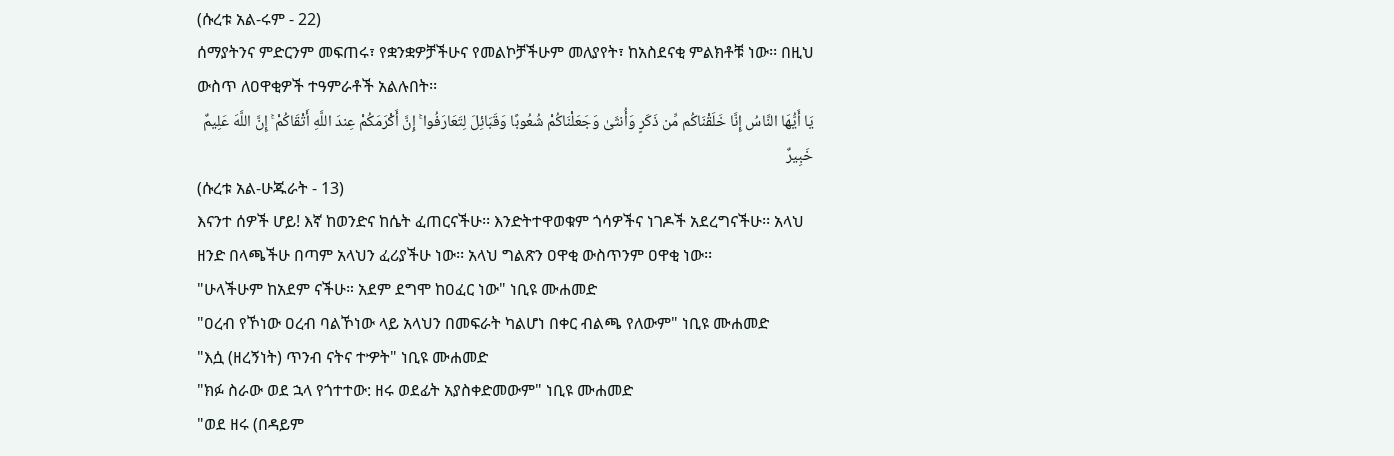(ሱረቱ አል-ሩም - 22)
ሰማያትንና ምድርንም መፍጠሩ፣ የቋንቋዎቻችሁና የመልኮቻችሁም መለያየት፣ ከአስደናቂ ምልክቶቹ ነው፡፡ በዚህ ውስጥ ለዐዋቂዎች ተዓምራቶች አልሉበት፡፡
يَا أَيُّهَا النَّاسُ إِنَّا خَلَقْنَاكُم مِّن ذَكَرٍ وَأُنثَىٰ وَجَعَلْنَاكُمْ شُعُوبًا وَقَبَائِلَ لِتَعَارَفُوا ۚ إِنَّ أَكْرَمَكُمْ عِندَ اللَّهِ أَتْقَاكُمْ ۚ إِنَّ اللَّهَ عَلِيمٌ خَبِيرٌ
(ሱረቱ አል-ሁጁራት - 13)
እናንተ ሰዎች ሆይ! እኛ ከወንድና ከሴት ፈጠርናችሁ፡፡ እንድትተዋወቁም ጎሳዎችና ነገዶች አደረግናችሁ፡፡ አላህ ዘንድ በላጫችሁ በጣም አላህን ፈሪያችሁ ነው፡፡ አላህ ግልጽን ዐዋቂ ውስጥንም ዐዋቂ ነው፡፡
"ሁላችሁም ከአደም ናችሁ። አደም ደግሞ ከዐፈር ነው" ነቢዩ ሙሐመድ
"ዐረብ የኾነው ዐረብ ባልኾነው ላይ አላህን በመፍራት ካልሆነ በቀር ብልጫ የለውም" ነቢዩ ሙሐመድ
"እሷ (ዘረኝነት) ጥንብ ናትና ተዏት" ነቢዩ ሙሐመድ
"ክፉ ስራው ወደ ኋላ የጎተተው: ዘሩ ወደፊት አያስቀድመውም" ነቢዩ ሙሐመድ
"ወደ ዘሩ (በዳይም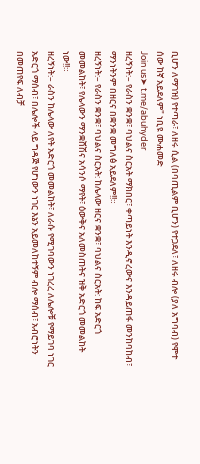ቢሆን ለማገዝ) የተጣራ፣ ለዘሩ ሲል (በባጢልም ቢሆን) የተጋደለ፣ ለዘሩ ብሎ (ያለ አግባብ) የሞተ ሰው ከኛ አይደለም" ነቢዩ ሙሐመድ
Join us➤ t.me/abuhyder
ዘረኝነት:– የራስን ቋንቋ፣ ባህልና ስርአት ማክበር፣ ቀጣይነት እንዲኖረውና እንዳይጠፋ መንከባከብ፣ ማንነትንም በዘርና በቋንቋ መግለፅ አይደለም!!።
ዘረኝነት:– የራስን ቋንቋ፣ ባህልና ስርአት: ከሌላው ዘርና ቋንቋ፣ ባህልና ስርአት: ከፍ አድርጎ መመልከት፣ የሌላውን ማንቋሸሽና አሳንሶ ማየት፣ ዕውቅና አለመስጠትና ዝቅ አድርጎ መመልከት ነው!!።
ዘረኝነት:– ራስን ከሌላው ለየት አድርጎ መመልከት፣ ለራሱ የሚገባውን ነገረረ ለሌሎቹ የማይገባ ነገር አድርጎ ማሰብ፣ በሌሎች ላይ ግዳጅ የሆነውን ነገር እኔን አይመለከተኝም ብሎ ማሰብ፣ አብሮነትን በመጠየፍ ለብቻ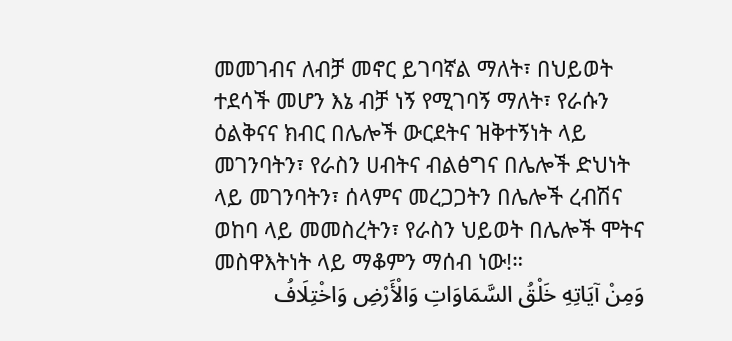መመገብና ለብቻ መኖር ይገባኛል ማለት፣ በህይወት ተደሳች መሆን እኔ ብቻ ነኝ የሚገባኝ ማለት፣ የራሱን ዕልቅናና ክብር በሌሎች ውርደትና ዝቅተኝነት ላይ መገንባትን፣ የራስን ሀብትና ብልፅግና በሌሎች ድህነት ላይ መገንባትን፣ ሰላምና መረጋጋትን በሌሎች ረብሽና ወከባ ላይ መመስረትን፣ የራስን ህይወት በሌሎች ሞትና መስዋእትነት ላይ ማቆምን ማሰብ ነው!።
وَمِنْ آيَاتِهِ خَلْقُ السَّمَاوَاتِ وَالْأَرْضِ وَاخْتِلَافُ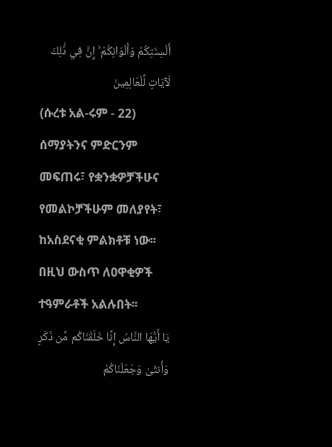أَلْسِنَتِكُمْ وَأَلْوَانِكُمْ ۚ إِنَّ فِي ذَٰلِكَ لَآيَاتٍ لِّلْعَالِمِينَ
(ሱረቱ አል-ሩም - 22)
ሰማያትንና ምድርንም መፍጠሩ፣ የቋንቋዎቻችሁና የመልኮቻችሁም መለያየት፣ ከአስደናቂ ምልክቶቹ ነው፡፡ በዚህ ውስጥ ለዐዋቂዎች ተዓምራቶች አልሉበት፡፡
يَا أَيُّهَا النَّاسُ إِنَّا خَلَقْنَاكُم مِّن ذَكَرٍ وَأُنثَىٰ وَجَعَلْنَاكُمْ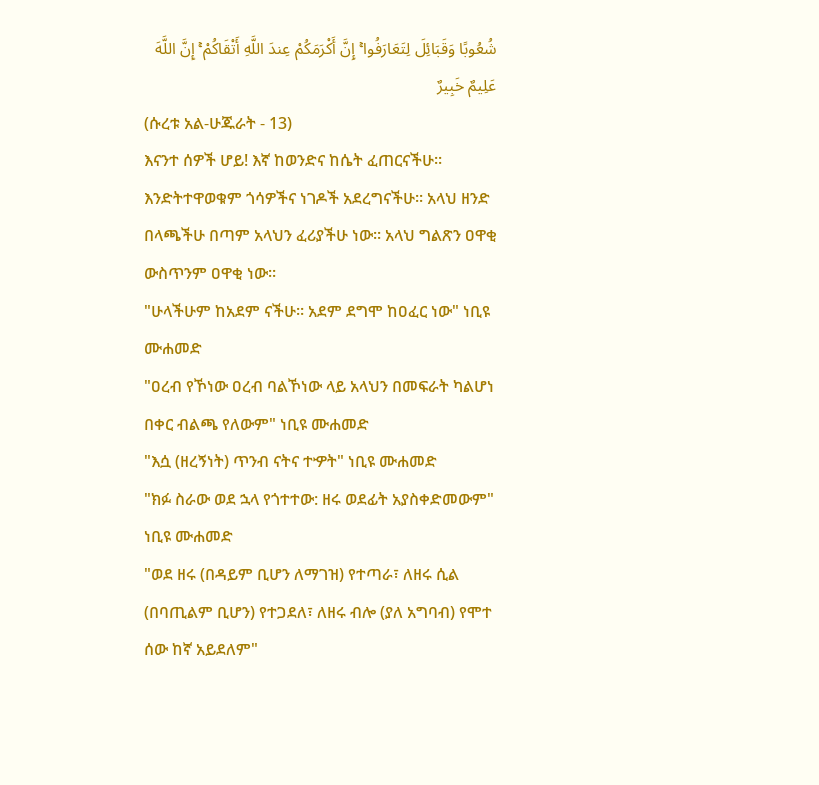شُعُوبًا وَقَبَائِلَ لِتَعَارَفُوا ۚ إِنَّ أَكْرَمَكُمْ عِندَ اللَّهِ أَتْقَاكُمْ ۚ إِنَّ اللَّهَ عَلِيمٌ خَبِيرٌ
(ሱረቱ አል-ሁጁራት - 13)
እናንተ ሰዎች ሆይ! እኛ ከወንድና ከሴት ፈጠርናችሁ፡፡ እንድትተዋወቁም ጎሳዎችና ነገዶች አደረግናችሁ፡፡ አላህ ዘንድ በላጫችሁ በጣም አላህን ፈሪያችሁ ነው፡፡ አላህ ግልጽን ዐዋቂ ውስጥንም ዐዋቂ ነው፡፡
"ሁላችሁም ከአደም ናችሁ። አደም ደግሞ ከዐፈር ነው" ነቢዩ ሙሐመድ
"ዐረብ የኾነው ዐረብ ባልኾነው ላይ አላህን በመፍራት ካልሆነ በቀር ብልጫ የለውም" ነቢዩ ሙሐመድ
"እሷ (ዘረኝነት) ጥንብ ናትና ተዏት" ነቢዩ ሙሐመድ
"ክፉ ስራው ወደ ኋላ የጎተተው: ዘሩ ወደፊት አያስቀድመውም" ነቢዩ ሙሐመድ
"ወደ ዘሩ (በዳይም ቢሆን ለማገዝ) የተጣራ፣ ለዘሩ ሲል (በባጢልም ቢሆን) የተጋደለ፣ ለዘሩ ብሎ (ያለ አግባብ) የሞተ ሰው ከኛ አይደለም"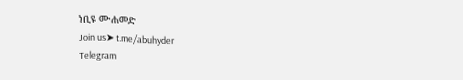ነቢዩ ሙሐመድ
Join us➤ t.me/abuhyder
Telegram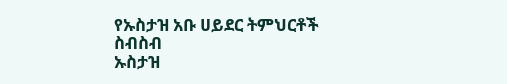የኡስታዝ አቡ ሀይደር ትምህርቶች ስብስብ
ኡስታዝ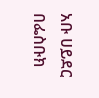አቡ ሀይደር በፌስቡክ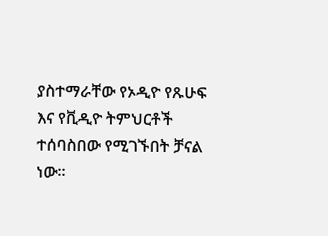ያስተማራቸው የኦዲዮ የጹሁፍ እና የቪዲዮ ትምህርቶች ተሰባስበው የሚገኙበት ቻናል ነው።